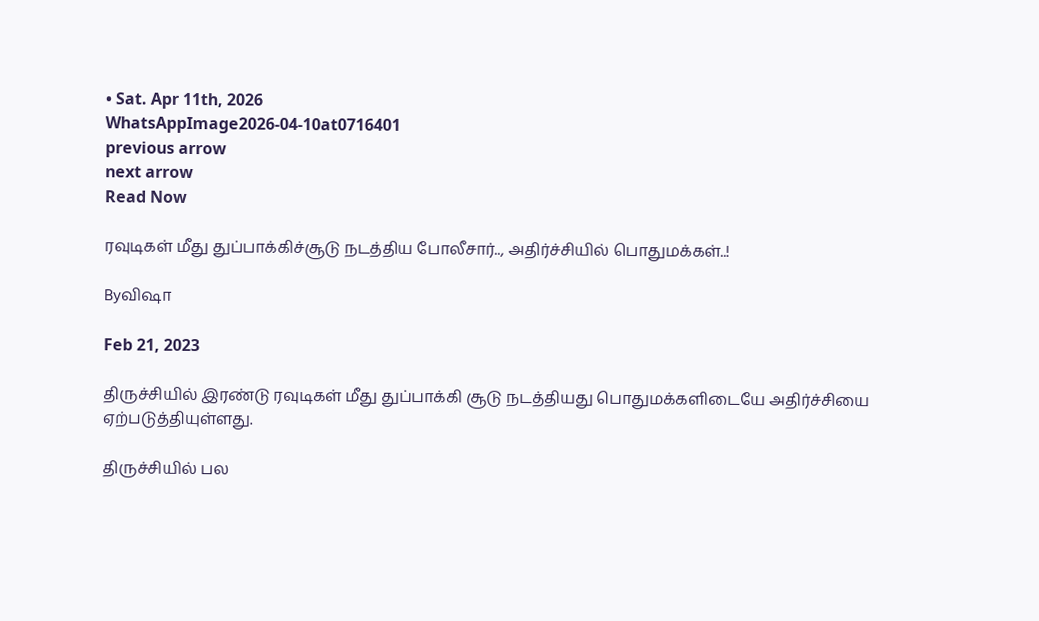• Sat. Apr 11th, 2026
WhatsAppImage2026-04-10at0716401
previous arrow
next arrow
Read Now

ரவுடிகள் மீது துப்பாக்கிச்சூடு நடத்திய போலீசார்.., அதிர்ச்சியில் பொதுமக்கள்..!

Byவிஷா

Feb 21, 2023

திருச்சியில் இரண்டு ரவுடிகள் மீது துப்பாக்கி சூடு நடத்தியது பொதுமக்களிடையே அதிர்ச்சியை ஏற்படுத்தியுள்ளது.

திருச்சியில் பல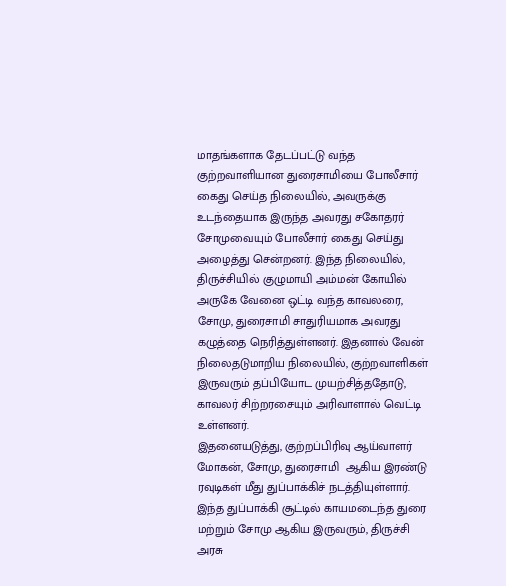மாதங்களாக தேடப்பட்டு வந்த குற்றவாளியான துரைசாமியை போலீசார் கைது செய்த நிலையில், அவருக்கு உடந்தையாக இருந்த அவரது சகோதரர் சோமுவையும் போலீசார் கைது செய்து அழைத்து சென்றனர். இந்த நிலையில், திருச்சியில் குழுமாயி அம்மன் கோயில் அருகே வேனை ஒட்டி வந்த காவலரை, சோமு, துரைசாமி சாதுரியமாக அவரது கழுத்தை நெரித்துள்ளனர். இதனால் வேன் நிலைதடுமாறிய நிலையில், குற்றவாளிகள் இருவரும் தப்பியோட முயற்சித்ததோடு, காவலர் சிற்றரசையும் அரிவாளால் வெட்டி உள்ளனர்.
இதனையடுத்து, குற்றப்பிரிவு ஆய்வாளர் மோகன், சோமு, துரைசாமி  ஆகிய இரண்டு ரவுடிகள் மீது துப்பாக்கிச் நடத்தியுள்ளார். இந்த துப்பாக்கி சூட்டில் காயமடைந்த துரை மற்றும் சோமு ஆகிய இருவரும், திருச்சி அரசு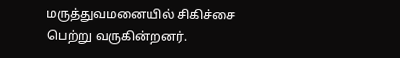மருத்துவமனையில் சிகிச்சை பெற்று வருகின்றனர்.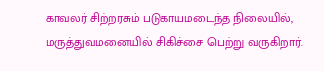காவலர் சிற்றரசும் படுகாயமடைந்த நிலையில், மருத்துவமனையில் சிகிச்சை பெற்று வருகிறார்.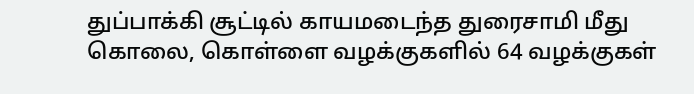துப்பாக்கி சூட்டில் காயமடைந்த துரைசாமி மீது கொலை, கொள்ளை வழக்குகளில் 64 வழக்குகள்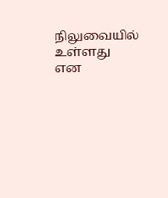நிலுவையில் உள்ளது என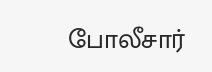போலீசார்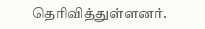தெரிவித்துள்ளனர்.